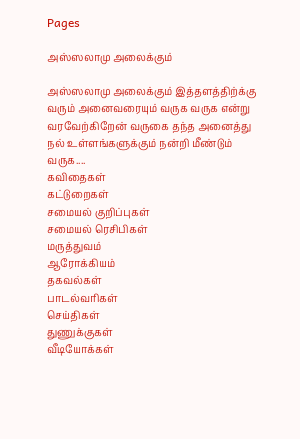Pages

அஸ்ஸலாமு அலைக்கும்

அஸ்ஸலாமு அலைக்கும் இத்தளத்திற்க்கு வரும் அனைவரையும் வருக வருக என்று வரவேற்கிறேன் வருகை தந்த அனைத்து நல் உள்ளங்களுக்கும் நன்றி மீண்டும் வருக....
கவிதைகள்
கட்டுறைகள்
சமையல் குறிப்புகள்
சமையல் ரெசிபிகள்
மருத்துவம்
ஆரோக்கியம்
தகவல்கள்
பாடல்வரிகள்
செய்திகள்
துணுக்குகள்
வீடியோக்கள்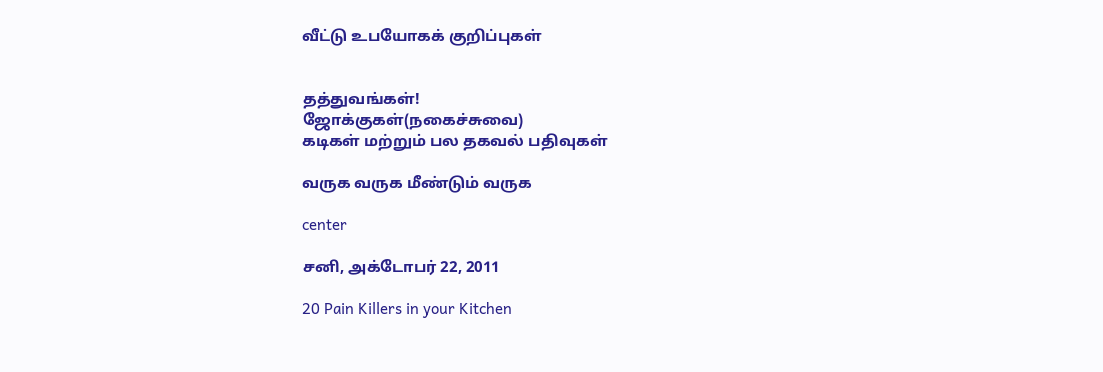வீட்டு உபயோகக் குறிப்புகள்


தத்துவங்கள்!
ஜோக்குகள்(நகைச்சுவை)
கடிகள் மற்றும் பல தகவல் பதிவுகள்

வருக வருக மீண்டும் வருக

center

சனி, அக்டோபர் 22, 2011

20 Pain Killers in your Kitchen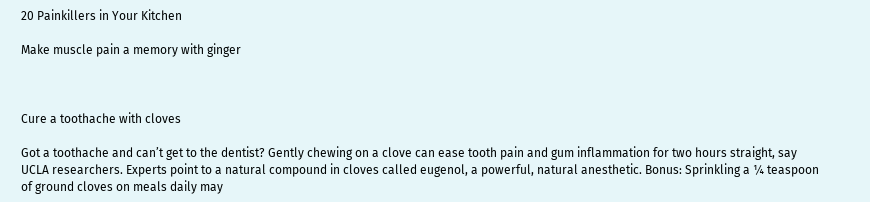20 Painkillers in Your Kitchen

Make muscle pain a memory with ginger



Cure a toothache with cloves

Got a toothache and can’t get to the dentist? Gently chewing on a clove can ease tooth pain and gum inflammation for two hours straight, say UCLA researchers. Experts point to a natural compound in cloves called eugenol, a powerful, natural anesthetic. Bonus: Sprinkling a ¼ teaspoon of ground cloves on meals daily may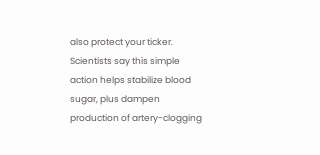also protect your ticker. Scientists say this simple action helps stabilize blood sugar, plus dampen production of artery-clogging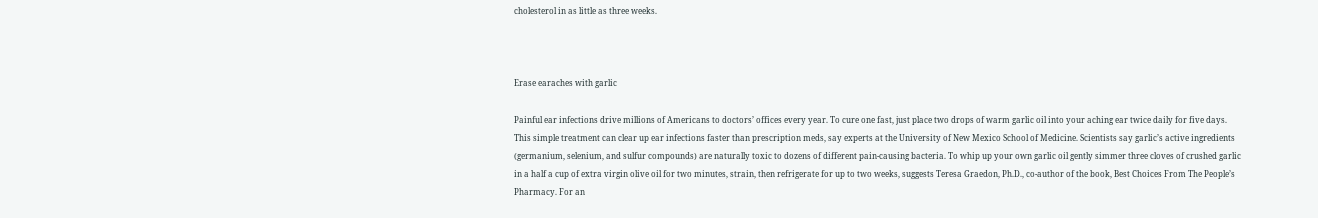cholesterol in as little as three weeks.



Erase earaches with garlic

Painful ear infections drive millions of Americans to doctors’ offices every year. To cure one fast, just place two drops of warm garlic oil into your aching ear twice daily for five days. This simple treatment can clear up ear infections faster than prescription meds, say experts at the University of New Mexico School of Medicine. Scientists say garlic’s active ingredients (germanium, selenium, and sulfur compounds) are naturally toxic to dozens of different pain-causing bacteria. To whip up your own garlic oil gently simmer three cloves of crushed garlic in a half a cup of extra virgin olive oil for two minutes, strain, then refrigerate for up to two weeks, suggests Teresa Graedon, Ph.D., co-author of the book, Best Choices From The People’s Pharmacy. For an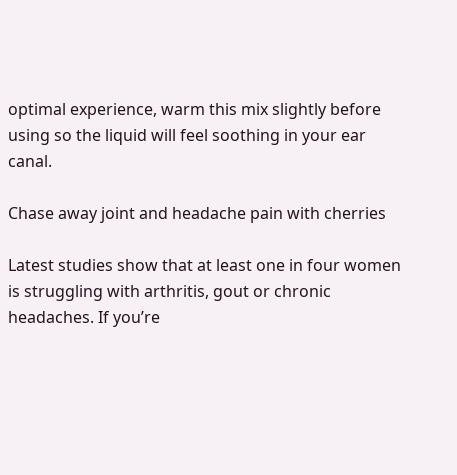optimal experience, warm this mix slightly before using so the liquid will feel soothing in your ear canal.

Chase away joint and headache pain with cherries

Latest studies show that at least one in four women is struggling with arthritis, gout or chronic headaches. If you’re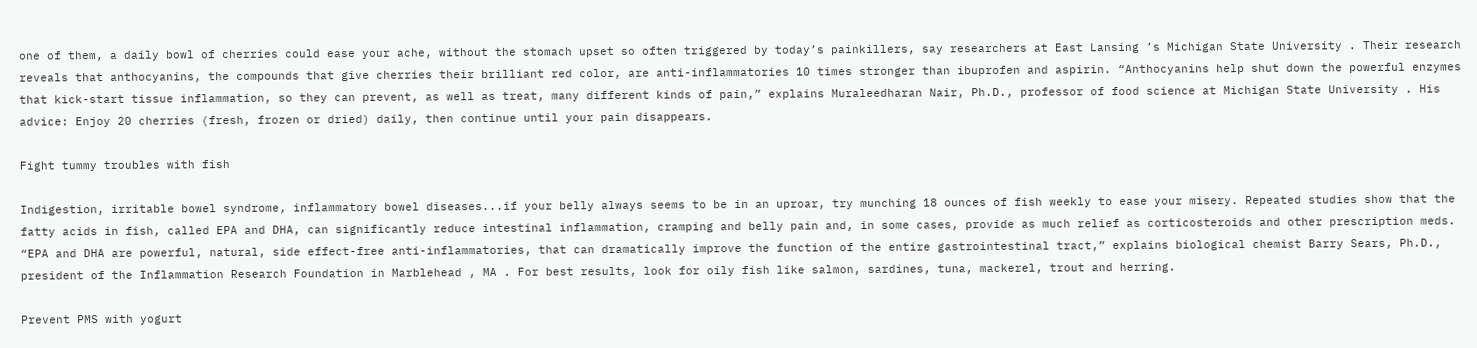one of them, a daily bowl of cherries could ease your ache, without the stomach upset so often triggered by today’s painkillers, say researchers at East Lansing ’s Michigan State University . Their research reveals that anthocyanins, the compounds that give cherries their brilliant red color, are anti-inflammatories 10 times stronger than ibuprofen and aspirin. “Anthocyanins help shut down the powerful enzymes that kick-start tissue inflammation, so they can prevent, as well as treat, many different kinds of pain,” explains Muraleedharan Nair, Ph.D., professor of food science at Michigan State University . His advice: Enjoy 20 cherries (fresh, frozen or dried) daily, then continue until your pain disappears.

Fight tummy troubles with fish

Indigestion, irritable bowel syndrome, inflammatory bowel diseases...if your belly always seems to be in an uproar, try munching 18 ounces of fish weekly to ease your misery. Repeated studies show that the fatty acids in fish, called EPA and DHA, can significantly reduce intestinal inflammation, cramping and belly pain and, in some cases, provide as much relief as corticosteroids and other prescription meds. “EPA and DHA are powerful, natural, side effect-free anti-inflammatories, that can dramatically improve the function of the entire gastrointestinal tract,” explains biological chemist Barry Sears, Ph.D., president of the Inflammation Research Foundation in Marblehead , MA . For best results, look for oily fish like salmon, sardines, tuna, mackerel, trout and herring.

Prevent PMS with yogurt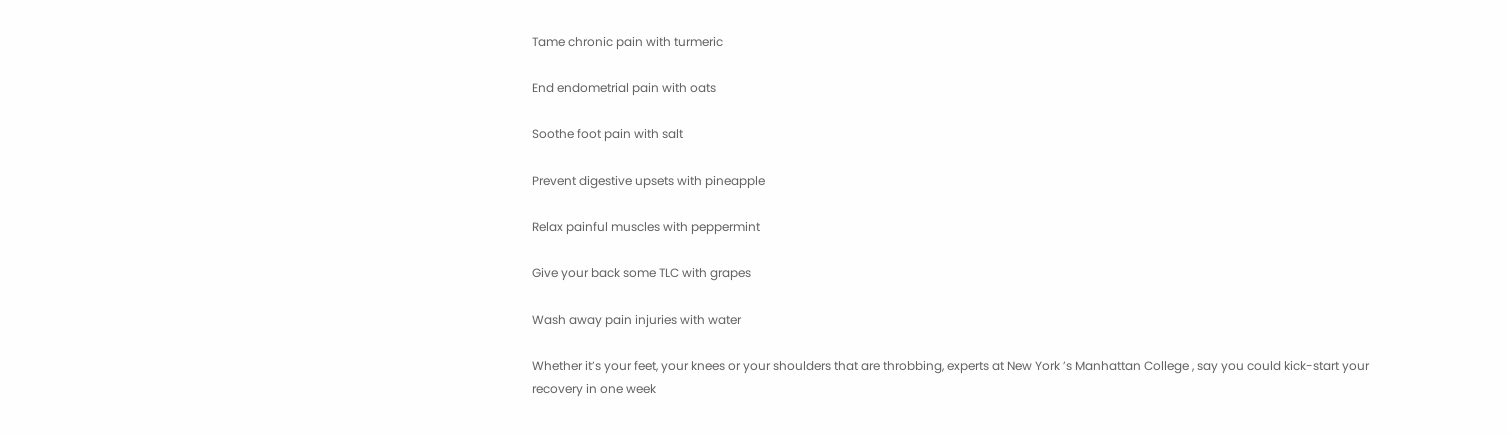Tame chronic pain with turmeric

End endometrial pain with oats

Soothe foot pain with salt

Prevent digestive upsets with pineapple

Relax painful muscles with peppermint

Give your back some TLC with grapes

Wash away pain injuries with water

Whether it’s your feet, your knees or your shoulders that are throbbing, experts at New York ’s Manhattan College , say you could kick-start your recovery in one week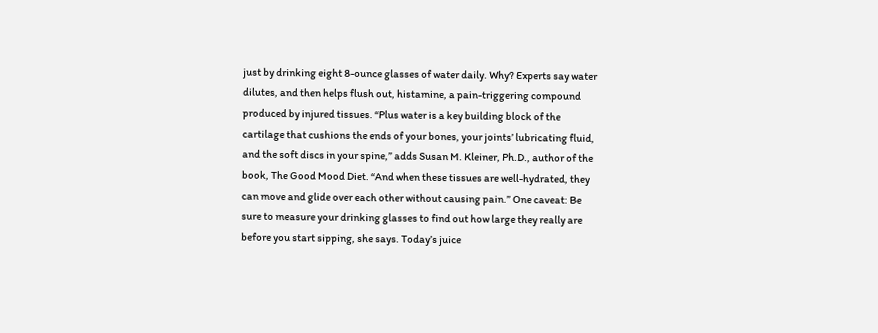just by drinking eight 8-ounce glasses of water daily. Why? Experts say water dilutes, and then helps flush out, histamine, a pain-triggering compound produced by injured tissues. “Plus water is a key building block of the cartilage that cushions the ends of your bones, your joints’ lubricating fluid, and the soft discs in your spine,” adds Susan M. Kleiner, Ph.D., author of the book, The Good Mood Diet. “And when these tissues are well-hydrated, they can move and glide over each other without causing pain.” One caveat: Be sure to measure your drinking glasses to find out how large they really are before you start sipping, she says. Today’s juice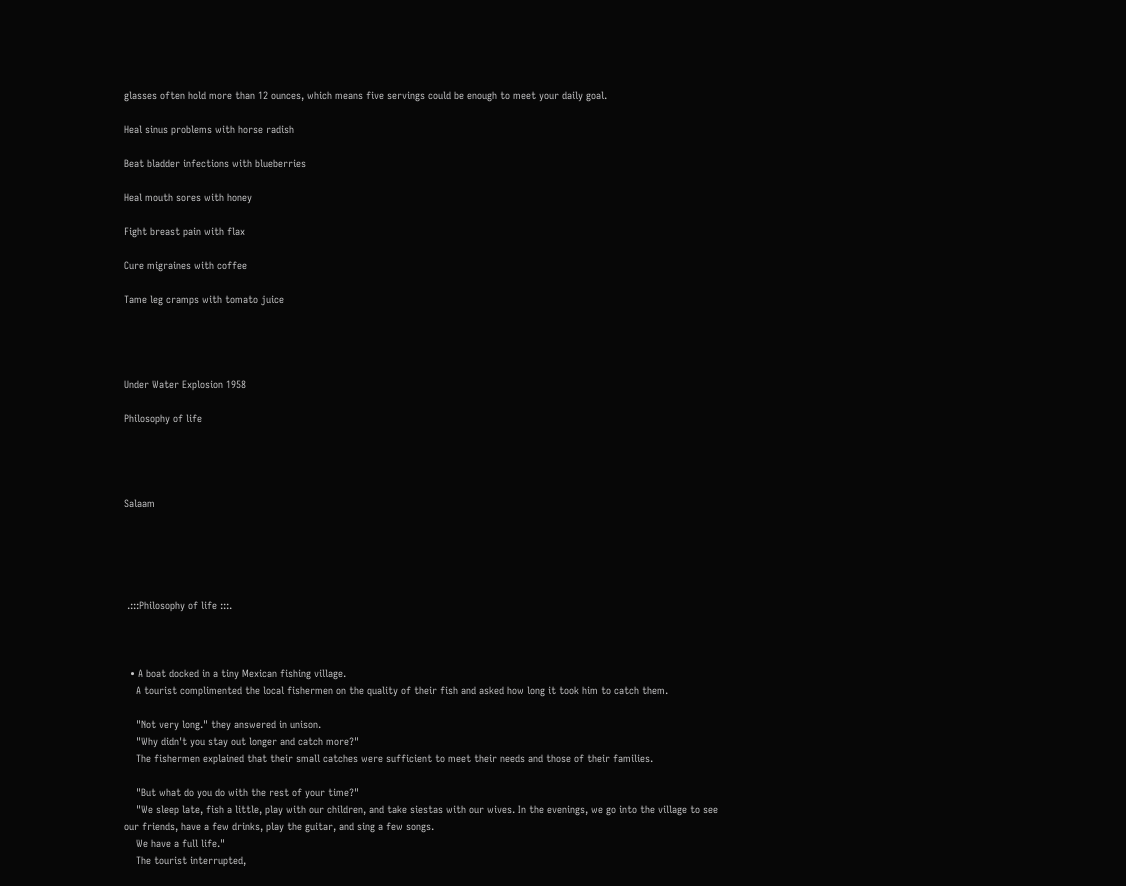glasses often hold more than 12 ounces, which means five servings could be enough to meet your daily goal.

Heal sinus problems with horse radish

Beat bladder infections with blueberries

Heal mouth sores with honey

Fight breast pain with flax

Cure migraines with coffee

Tame leg cramps with tomato juice




Under Water Explosion 1958

Philosophy of life




Salaam





 .:::Philosophy of life :::.



  • A boat docked in a tiny Mexican fishing village.
    A tourist complimented the local fishermen on the quality of their fish and asked how long it took him to catch them.

    "Not very long." they answered in unison.
    "Why didn't you stay out longer and catch more?"
    The fishermen explained that their small catches were sufficient to meet their needs and those of their families.

    "But what do you do with the rest of your time?"
    "We sleep late, fish a little, play with our children, and take siestas with our wives. In the evenings, we go into the village to see our friends, have a few drinks, play the guitar, and sing a few songs.
    We have a full life."
    The tourist interrupted,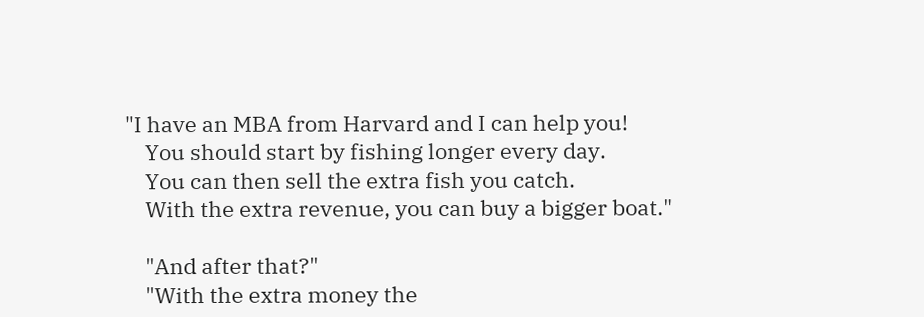"I have an MBA from Harvard and I can help you!
    You should start by fishing longer every day.
    You can then sell the extra fish you catch.
    With the extra revenue, you can buy a bigger boat."

    "And after that?"
    "With the extra money the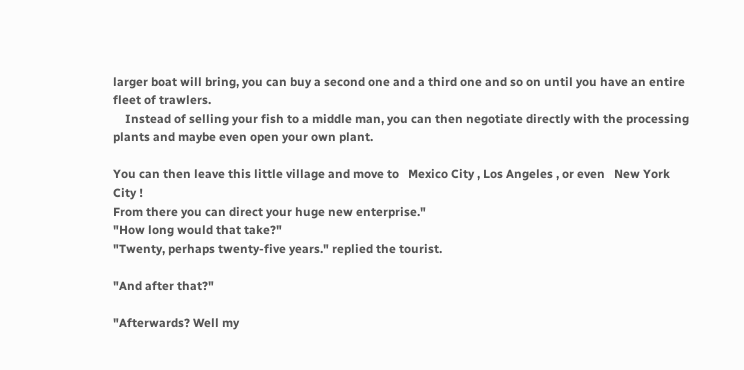larger boat will bring, you can buy a second one and a third one and so on until you have an entire fleet of trawlers.
    Instead of selling your fish to a middle man, you can then negotiate directly with the processing plants and maybe even open your own plant.

You can then leave this little village and move to   Mexico City , Los Angeles , or even   New York City !
From there you can direct your huge new enterprise."
"How long would that take?"
"Twenty, perhaps twenty-five years." replied the tourist.

"And after that?"

"Afterwards? Well my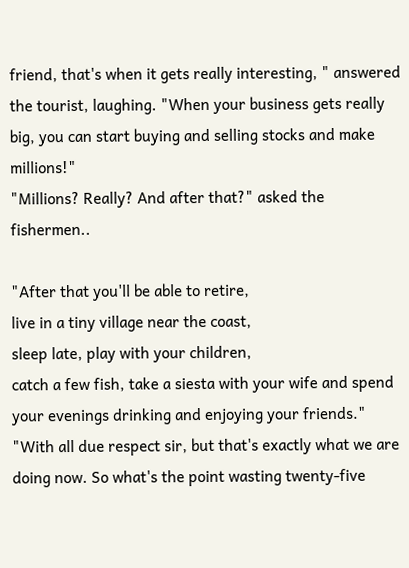friend, that's when it gets really interesting, " answered the tourist, laughing. "When your business gets really big, you can start buying and selling stocks and make millions!"
"Millions? Really? And after that?" asked the fishermen..

"After that you'll be able to retire,
live in a tiny village near the coast,
sleep late, play with your children,
catch a few fish, take a siesta with your wife and spend your evenings drinking and enjoying your friends."
"With all due respect sir, but that's exactly what we are doing now. So what's the point wasting twenty-five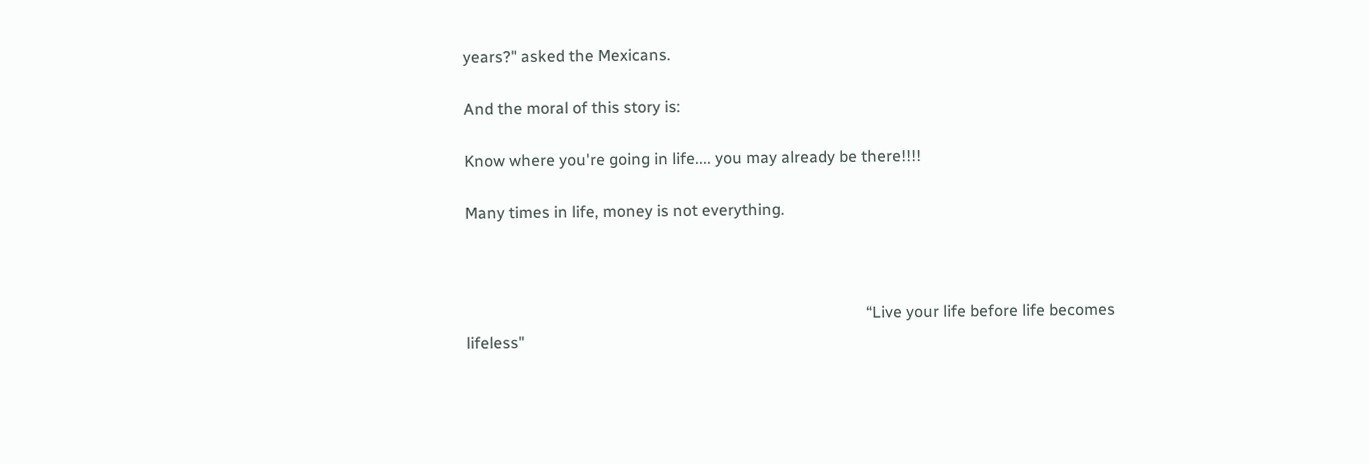years?" asked the Mexicans.

And the moral of this story is:

Know where you're going in life.... you may already be there!!!!

Many times in life, money is not everything.



                                                                                                    “Live your life before life becomes lifeless"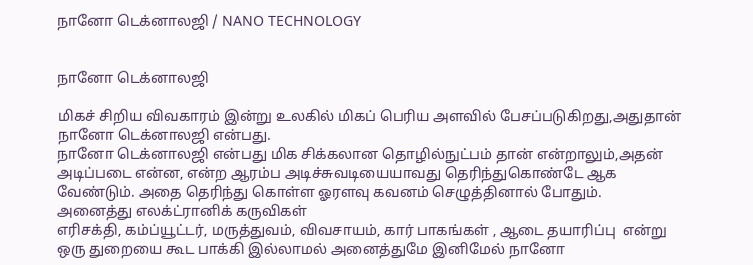நானோ டெக்னாலஜி / NANO TECHNOLOGY


நானோ டெக்னாலஜி

மிகச் சிறிய விவகாரம் இன்று உலகில் மிகப் பெரிய அளவில் பேசப்படுகிறது,அதுதான் நானோ டெக்னாலஜி என்பது.
நானோ டெக்னாலஜி என்பது மிக சிக்கலான தொழில்நுட்பம் தான் என்றாலும்,அதன் அடிப்படை என்ன, என்ற ஆரம்ப அடிச்சுவடியையாவது தெரிந்துகொண்டே ஆக வேண்டும். அதை தெரிந்து கொள்ள ஓரளவு கவனம் செழுத்தினால் போதும்.
அனைத்து எலக்ட்ரானிக் கருவிகள்
எரிசக்தி, கம்ப்யூட்டர், மருத்துவம், விவசாயம், கார் பாகங்கள் , ஆடை தயாரிப்பு  என்று ஒரு துறையை கூட பாக்கி இல்லாமல் அனைத்துமே இனிமேல் நானோ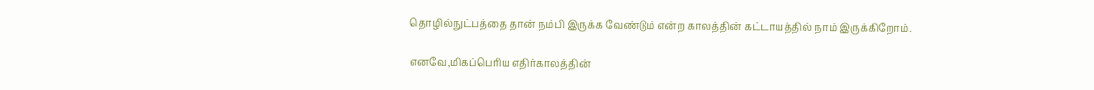தொழில்நுட்பத்தை தான் நம்பி இருக்க வேண்டும் என்ற காலத்தின் கட்டாயத்தில் நாம் இருக்கிறோம்.

எனவே,மிகப்பெரிய எதிர்காலத்தின்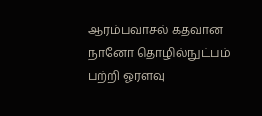ஆரம்பவாசல் கதவான நானோ தொழில்நுட்பம் பற்றி ஓரளவு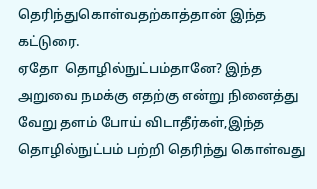தெரிந்துகொள்வதற்காத்தான் இந்த கட்டுரை.
ஏதோ  தொழில்நுட்பம்தானே? இந்த அறுவை நமக்கு எதற்கு என்று நினைத்து வேறு தளம் போய் விடாதீர்கள்,இந்த தொழில்நுட்பம் பற்றி தெரிந்து கொள்வது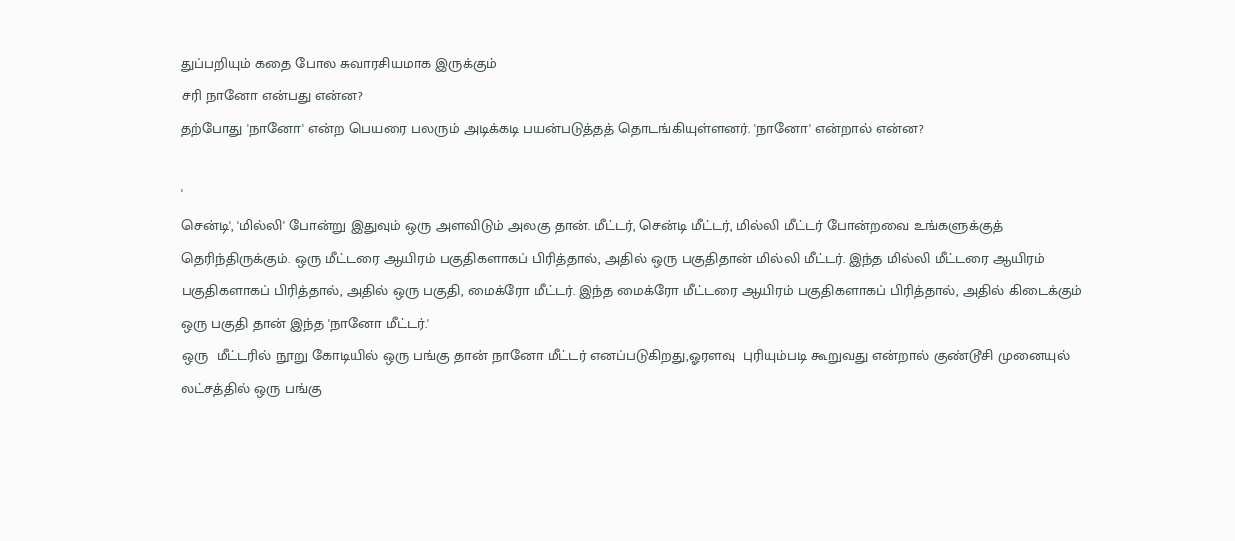துப்பறியும் கதை போல சுவாரசியமாக இருக்கும்
சரி நானோ என்பது என்ன?
தற்போது 'நானோ' என்ற பெயரை பலரும் அடிக்கடி பயன்படுத்தத் தொடங்கியுள்ளனர். 'நானோ' என்றால் என்ன?

'
சென்டி', 'மில்லி' போன்று இதுவும் ஒரு அளவிடும் அலகு தான். மீட்டர், சென்டி மீட்டர், மில்லி மீட்டர் போன்றவை உங்களுக்குத் தெரிந்திருக்கும். ஒரு மீட்டரை ஆயிரம் பகுதிகளாகப் பிரித்தால், அதில் ஒரு பகுதிதான் மில்லி மீட்டர். இந்த மில்லி மீட்டரை ஆயிரம் பகுதிகளாகப் பிரித்தால், அதில் ஒரு பகுதி, மைக்ரோ மீட்டர். இந்த மைக்ரோ மீட்டரை ஆயிரம் பகுதிகளாகப் பிரித்தால், அதில் கிடைக்கும் ஒரு பகுதி தான் இந்த 'நானோ மீட்டர்.'
ஒரு  மீட்டரில் நூறு கோடியில் ஒரு பங்கு தான் நானோ மீட்டர் எனப்படுகிறது,ஓரளவு  புரியும்படி கூறுவது என்றால் குண்டூசி முனையுல் லட்சத்தில் ஒரு பங்கு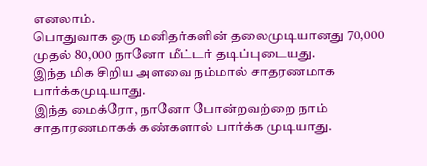எனலாம்.
பொதுவாக ஒரு மனிதர்களின் தலைமுடியானது 70,000 முதல் 80,000 நானோ மீட்டர் தடிப்புடையது.
இந்த மிக சிறிய அளவை நம்மால் சாதரணமாக பார்க்கமுடியாது.
இந்த மைக்ரோ, நானோ போன்றவற்றை நாம் சாதாரணமாகக் கண்களால் பார்க்க முடியாது.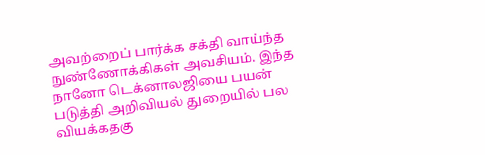அவற்றைப் பார்க்க சக்தி வாய்ந்த நுண்ணோக்கிகள் அவசியம். இந்த நானோ டெக்னாலஜியை பயன் படுத்தி அறிவியல் துறையில் பல வியக்கதகு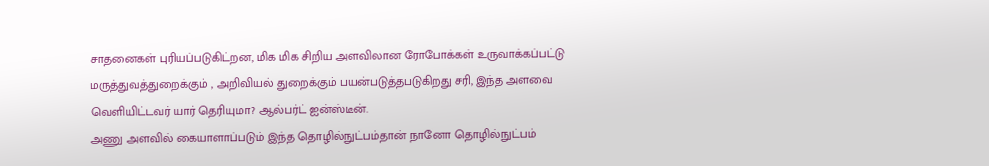சாதனைகள் புரியப்படுகிட்றன, மிக மிக சிறிய அளவிலான ரோபோக்கள் உருவாக்கப்பட்டு மருத்துவத்துறைக்கும் , அறிவியல் துறைக்கும் பயன்படுத்தபடுகிறது சரி, இந்த அளவை வெளியிட்டவர் யார் தெரியுமா? ஆல்பர்ட் ஐன்ஸ்டீன்.
அணு அளவில் கையாளாப்படும் இந்த தொழில்நுட்பம்தான் நானோ தொழில்நுட்பம்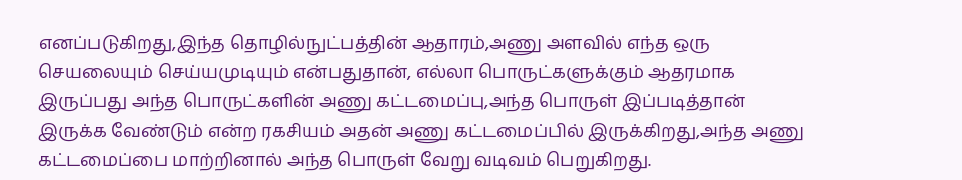எனப்படுகிறது,இந்த தொழில்நுட்பத்தின் ஆதாரம்,அணு அளவில் எந்த ஒரு செயலையும் செய்யமுடியும் என்பதுதான், எல்லா பொருட்களுக்கும் ஆதரமாக இருப்பது அந்த பொருட்களின் அணு கட்டமைப்பு,அந்த பொருள் இப்படித்தான் இருக்க வேண்டும் என்ற ரகசியம் அதன் அணு கட்டமைப்பில் இருக்கிறது,அந்த அணு கட்டமைப்பை மாற்றினால் அந்த பொருள் வேறு வடிவம் பெறுகிறது.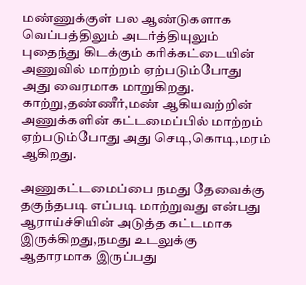மண்ணுக்குள் பல ஆண்டுகளாக வெப்பத்திலும் அடர்த்தியுலும் புதைந்து கிடக்கும் கரிக்கட்டையின் அணுவில் மாற்றம் ஏற்படும்போது அது வைரமாக மாறுகிறது. காற்று,தண்ணீர்,மண் ஆகியவற்றின் அணுக்களின் கட்டமைப்பில் மாற்றம் ஏற்படும்போது அது செடி,கொடி,மரம் ஆகிறது.

அணுகட்டமைப்பை நமது தேவைக்கு தகுந்தபடி எப்படி மாற்றுவது என்பது ஆராய்ச்சியின் அடுத்த கட்டமாக இருக்கிறது,நமது உடலுக்கு ஆதாரமாக இருப்பது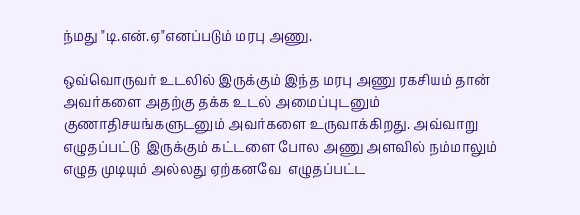ந்மது "டி.என்.ஏ"எனப்படும் மரபு அணு.

ஒவ்வொருவர் உடலில் இருக்கும் இந்த மரபு அணு ரகசியம் தான் அவர்களை அதற்கு தக்க உடல் அமைப்புடனும் குணாதிசயங்களுடனும் அவர்களை உருவாக்கிறது. அவ்வாறு எழுதப்பட்டு  இருக்கும் கட்டளை போல அணு அளவில் நம்மாலும் எழுத முடியும் அல்லது ஏற்கனவே  எழுதப்பட்ட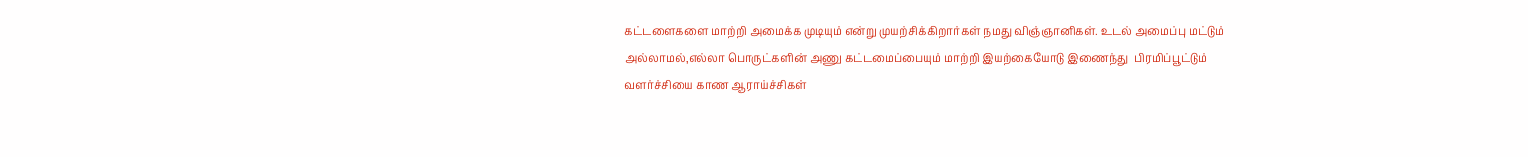கட்டளைகளை மாற்றி அமைக்க முடியும் என்று முயற்சிக்கிறார்கள் நமது விஞ்ஞானிகள். உடல் அமைப்பு மட்டும் அல்லாமல்,எல்லா பொருட்களின் அணு கட்டமைப்பையும் மாற்றி இயற்கையோடு இணைந்து  பிரமிப்பூட்டும் வளர்ச்சியை காண ஆராய்ச்சிகள்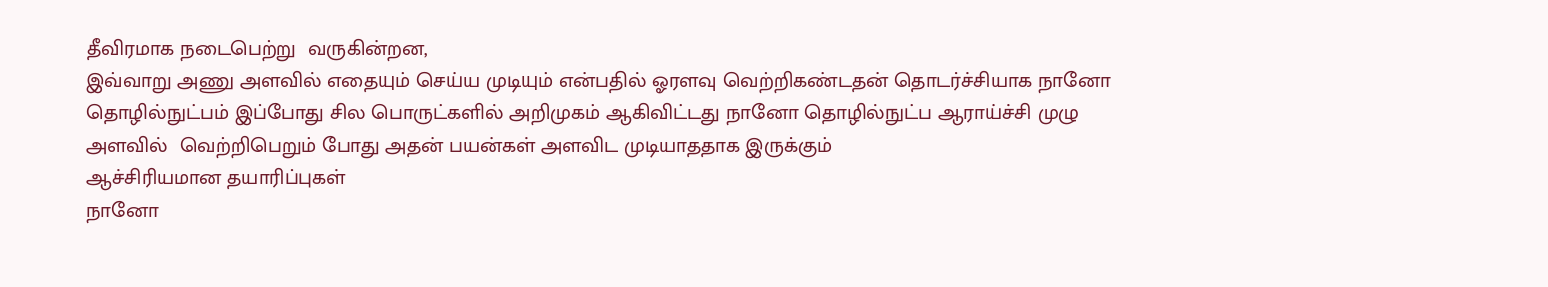தீவிரமாக நடைபெற்று  வருகின்றன,
இவ்வாறு அணு அளவில் எதையும் செய்ய முடியும் என்பதில் ஓரளவு வெற்றிகண்டதன் தொடர்ச்சியாக நானோ தொழில்நுட்பம் இப்போது சில பொருட்களில் அறிமுகம் ஆகிவிட்டது நானோ தொழில்நுட்ப ஆராய்ச்சி முழு அளவில்  வெற்றிபெறும் போது அதன் பயன்கள் அளவிட முடியாததாக இருக்கும்
ஆச்சிரியமான தயாரிப்புகள்
நானோ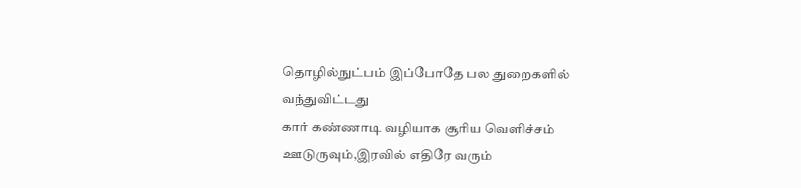தொழில்நுட்பம் இப்போதே பல துறைகளில் வந்துவிட்டது
கார் கண்ணாடி வழியாக சூரிய வெளிச்சம் ஊடுருவும்,இரவில் எதிரே வரும்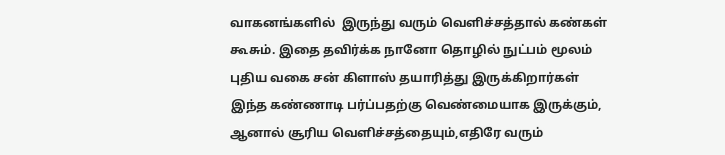வாகனங்களில்  இருந்து வரும் வெளிச்சத்தால் கண்கள் கூசும். இதை தவிர்க்க நானோ தொழில் நுட்பம் மூலம் புதிய வகை சன் கிளாஸ் தயாரித்து இருக்கிறார்கள் இந்த கண்ணாடி பர்ப்பதற்கு வெண்மையாக இருக்கும், ஆனால் சூரிய வெளிச்சத்தையும்,எதிரே வரும்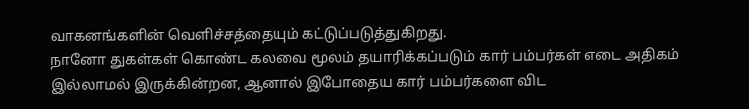வாகனங்களின் வெளிச்சத்தையும் கட்டுப்படுத்துகிறது.
நானோ துகள்கள் கொண்ட கலவை மூலம் தயாரிக்கப்படும் கார் பம்பர்கள் எடை அதிகம் இல்லாமல் இருக்கின்றன, ஆனால் இபோதைய கார் பம்பர்களை விட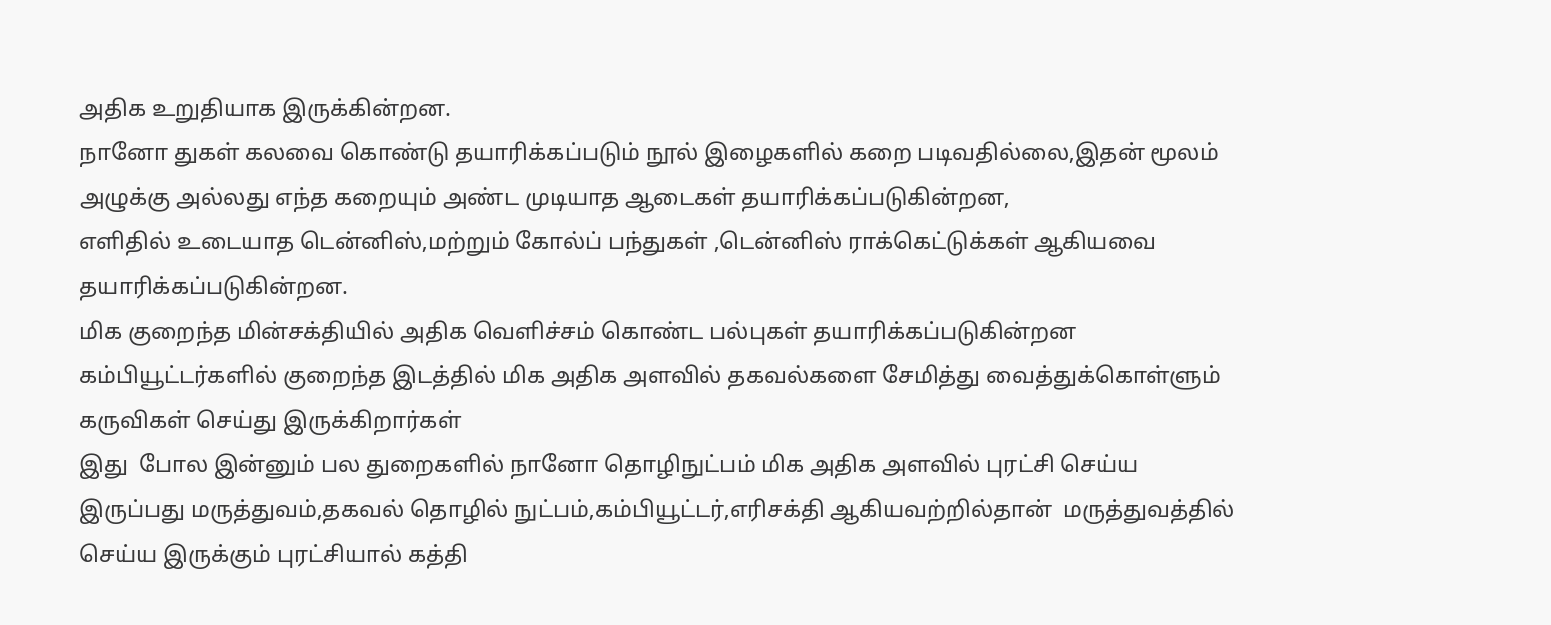அதிக உறுதியாக இருக்கின்றன.
நானோ துகள் கலவை கொண்டு தயாரிக்கப்படும் நூல் இழைகளில் கறை படிவதில்லை,இதன் மூலம் அழுக்கு அல்லது எந்த கறையும் அண்ட முடியாத ஆடைகள் தயாரிக்கப்படுகின்றன,
எளிதில் உடையாத டென்னிஸ்,மற்றும் கோல்ப் பந்துகள் ,டென்னிஸ் ராக்கெட்டுக்கள் ஆகியவை தயாரிக்கப்படுகின்றன.
மிக குறைந்த மின்சக்தியில் அதிக வெளிச்சம் கொண்ட பல்புகள் தயாரிக்கப்படுகின்றன
கம்பியூட்டர்களில் குறைந்த இடத்தில் மிக அதிக அளவில் தகவல்களை சேமித்து வைத்துக்கொள்ளும் கருவிகள் செய்து இருக்கிறார்கள்
இது  போல இன்னும் பல துறைகளில் நானோ தொழிநுட்பம் மிக அதிக அளவில் புரட்சி செய்ய இருப்பது மருத்துவம்,தகவல் தொழில் நுட்பம்,கம்பியூட்டர்,எரிசக்தி ஆகியவற்றில்தான்  மருத்துவத்தில் செய்ய இருக்கும் புரட்சியால் கத்தி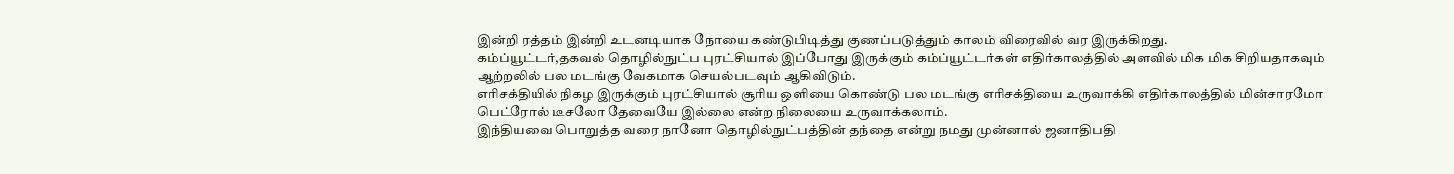இன்றி ரத்தம் இன்றி உடனடியாக நோயை கண்டுபிடித்து குணப்படுத்தும் காலம் விரைவில் வர இருக்கிறது.
கம்ப்யூட்டர்,தகவல் தொழில்நுட்ப புரட்சியால் இப்போது இருக்கும் கம்ப்யூட்டர்கள் எதிர்காலத்தில் அளவில் மிக மிக சிறியதாகவும் ஆற்றலில் பல மடங்கு வேகமாக செயல்படவும் ஆகிவிடும்.
எரிசக்தியில் நிகழ இருக்கும் புரட்சியால் சூரிய ஒளியை கொண்டு பல மடங்கு எரிசக்தியை உருவாக்கி எதிர்காலத்தில் மின்சாரமோ பெட்ரோல் டீசலோ தேவையே இல்லை என்ற நிலையை உருவாக்கலாம்.
இந்தியவை பொறுத்த வரை நானோ தொழில்நுட்பத்தின் தந்தை என்று நமது முன்னால் ஜனாதிபதி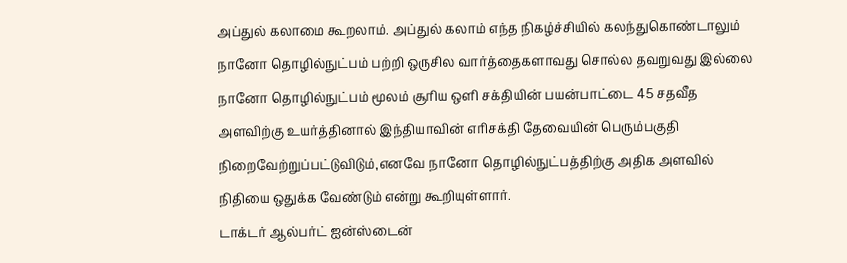அப்துல் கலாமை கூறலாம். அப்துல் கலாம் எந்த நிகழ்ச்சியில் கலந்துகொண்டாலும் நானோ தொழில்நுட்பம் பற்றி ஒருசில வார்த்தைகளாவது சொல்ல தவறுவது இல்லை நானோ தொழில்நுட்பம் மூலம் சூரிய ஒளி சக்தியின் பயன்பாட்டை 45 சதவீத அளவிற்கு உயர்த்தினால் இந்தியாவின் எரிசக்தி தேவையின் பெரும்பகுதி நிறைவேற்றுப்பட்டுவிடும்,எனவே நானோ தொழில்நுட்பத்திற்கு அதிக அளவில் நிதியை ஒதுக்க வேண்டும் என்று கூறியுள்ளார்.
டாக்டர் ஆல்பர்ட் ஐன்ஸ்டைன்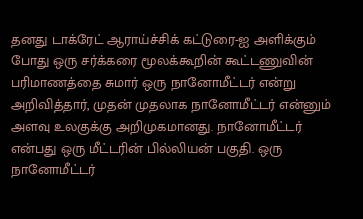தனது டாக்ரேட் ஆராய்ச்சிக் கட்டுரை-ஐ அளிக்கும் போது ஒரு சர்க்கரை மூலக்கூறின் கூட்டணுவின் பரிமாணத்தை சுமார் ஒரு நானோமீட்டர் என்று அறிவித்தார், முதன் முதலாக நானோமீட்டர் என்னும் அளவு உலகுக்கு அறிமுகமானது. நானோமீட்டர் என்பது ஒரு மீட்டரின் பில்லியன் பகுதி. ஒரு நானோமீட்டர்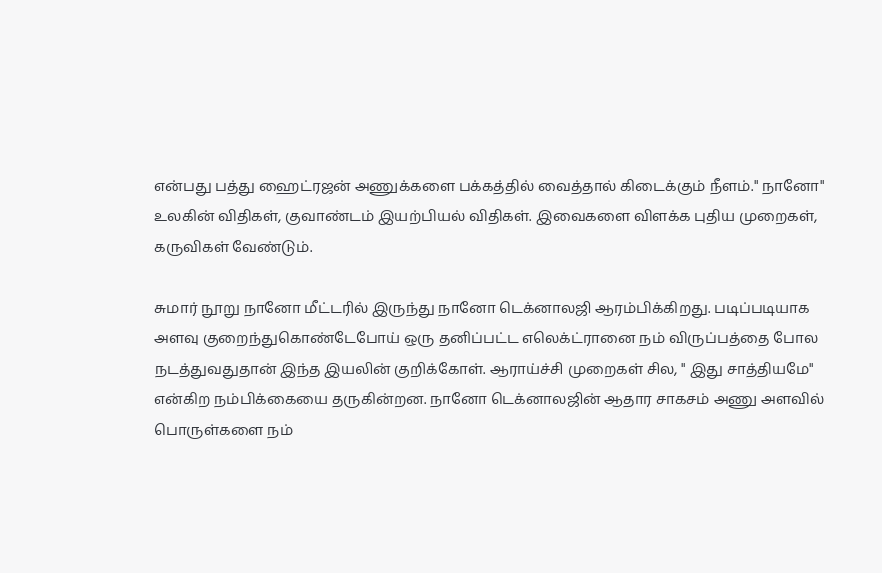என்பது பத்து ஹைட்ரஜன் அணுக்களை பக்கத்தில் வைத்தால் கிடைக்கும் நீளம்." நானோ" உலகின் விதிகள், குவாண்டம் இயற்பியல் விதிகள். இவைகளை விளக்க புதிய முறைகள், கருவிகள் வேண்டும்.

சுமார் நூறு நானோ மீட்டரில் இருந்து நானோ டெக்னாலஜி ஆரம்பிக்கிறது. படிப்படியாக அளவு குறைந்துகொண்டேபோய் ஒரு தனிப்பட்ட எலெக்ட்ரானை நம் விருப்பத்தை போல நடத்துவதுதான் இந்த இயலின் குறிக்கோள். ஆராய்ச்சி முறைகள் சில, " இது சாத்தியமே" என்கிற நம்பிக்கையை தருகின்றன. நானோ டெக்னாலஜின் ஆதார சாகசம் அணு அளவில் பொருள்களை நம்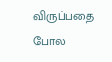விருப்பதை போல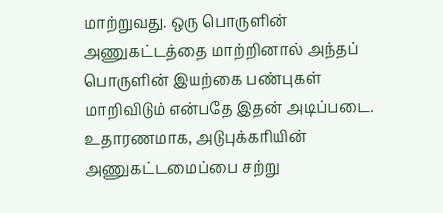மாற்றுவது. ஒரு பொருளின் அணுகட்டத்தை மாற்றினால் அந்தப் பொருளின் இயற்கை பண்புகள் மாறிவிடும் என்பதே இதன் அடிப்படை. உதாரணமாக, அடுபுக்கரியின் அணுகட்டமைப்பை சற்று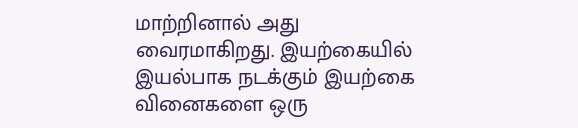மாற்றினால் அது வைரமாகிறது. இயற்கையில் இயல்பாக நடக்கும் இயற்கை வினைகளை ஒரு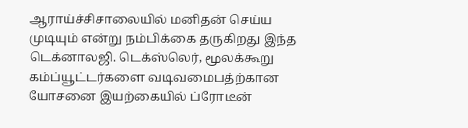ஆராய்ச்சிசாலையில் மனிதன் செய்ய முடியும் என்று நம்பிக்கை தருகிறது இந்த டெக்னாலஜி. டெக்ஸ்லெர், மூலக்கூறு கம்ப்யூட்டர்களை வடிவமைபத்ற்கான யோசனை இயற்கையில் ப்ரோடீன்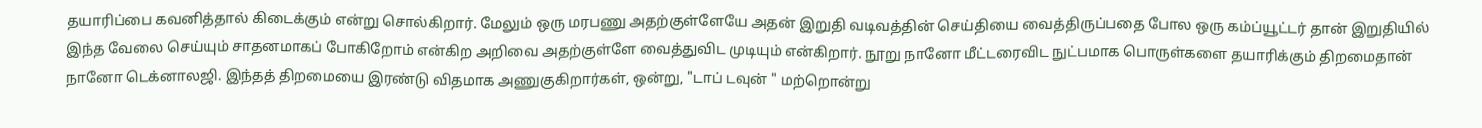தயாரிப்பை கவனித்தால் கிடைக்கும் என்று சொல்கிறார். மேலும் ஒரு மரபணு அதற்குள்ளேயே அதன் இறுதி வடிவத்தின் செய்தியை வைத்திருப்பதை போல ஒரு கம்ப்யூட்டர் தான் இறுதியில் இந்த வேலை செய்யும் சாதனமாகப் போகிறோம் என்கிற அறிவை அதற்குள்ளே வைத்துவிட முடியும் என்கிறார். நூறு நானோ மீட்டரைவிட நுட்பமாக பொருள்களை தயாரிக்கும் திறமைதான் நானோ டெக்னாலஜி. இந்தத் திறமையை இரண்டு விதமாக அணுகுகிறார்கள், ஒன்று, "டாப் டவுன் " மற்றொன்று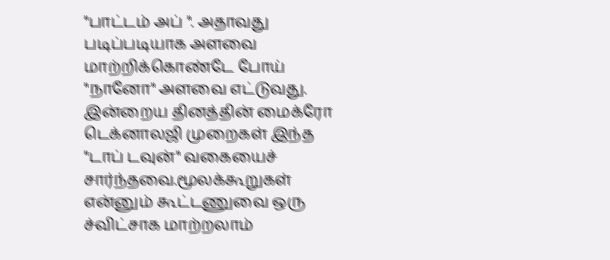"பாட்டம் அப் ". அதாவது படிப்படியாக அளவை மாற்றிக்கொண்டே போய் "நானோ" அளவை எட்டுவது. இன்றைய தினத்தின் மைக்ரோ டெக்னாலஜி முறைகள் இந்த "டாப் டவுன்" வகையைச் சார்ந்தவை.மூலக்கூறுகள் என்னும் கூட்டணுவை ஒரு ச்விட்சாக மாற்றலாம்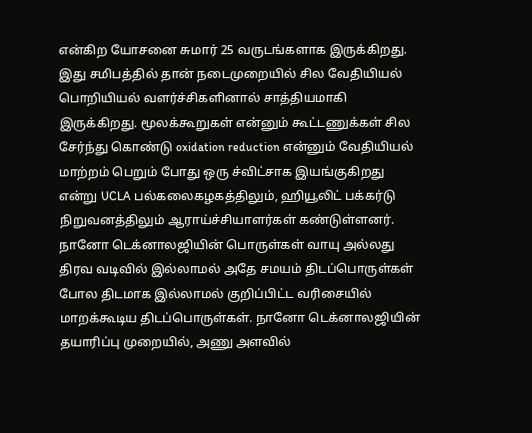என்கிற யோசனை சுமார் 25 வருடங்களாக இருக்கிறது. இது சமிபத்தில் தான் நடைமுறையில் சில வேதியியல் பொறியியல் வளர்ச்சிகளினால் சாத்தியமாகி இருக்கிறது. மூலக்கூறுகள் என்னும் கூட்டணுக்கள் சில சேர்ந்து கொண்டு oxidation reduction என்னும் வேதியியல் மாற்றம் பெறும் போது ஒரு ச்விட்சாக இயங்குகிறது என்று UCLA பல்கலைகழகத்திலும், ஹியூலிட் பக்கர்டு நிறுவனத்திலும் ஆராய்ச்சியாளர்கள் கண்டுள்ளனர். நானோ டெக்னாலஜியின் பொருள்கள் வாயு அல்லது திரவ வடிவில் இல்லாமல் அதே சமயம் திடப்பொருள்கள் போல திடமாக இல்லாமல் குறிப்பிட்ட வரிசையில் மாறக்கூடிய திடப்பொருள்கள். நானோ டெக்னாலஜியின் தயாரிப்பு முறையில், அணு அளவில்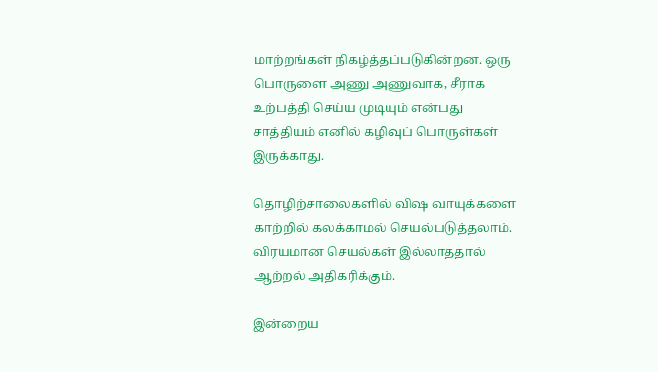மாற்றங்கள் நிகழ்த்தப்படுகின்றன. ஒரு பொருளை அணு அணுவாக, சீராக உற்பத்தி செய்ய முடியும் என்பது சாத்தியம் எனில் கழிவுப் பொருள்கள் இருக்காது.

தொழிற்சாலைகளில் விஷ வாயுக்களை காற்றில் கலக்காமல் செயல்படுத்தலாம். விரயமான செயல்கள் இல்லாததால் ஆற்றல் அதிகரிக்கும்.

இன்றைய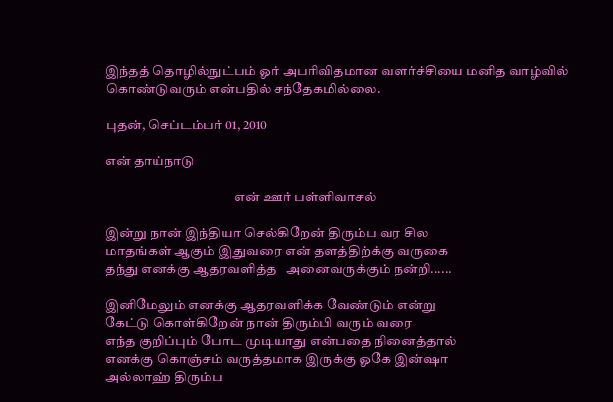இந்தத் தொழில்நுட்பம் ஓர் அபரிவிதமான வளர்ச்சியை மனித வாழ்வில் கொண்டுவரும் என்பதில் சந்தேகமில்லை.

புதன், செப்டம்பர் 01, 2010

என் தாய்நாடு

                                                 என் ஊர் பள்ளிவாசல்

இன்று நான் இந்தியா செல்கிறேன் திரும்ப வர சில
மாதங்கள் ஆகும் இதுவரை என் தளத்திற்க்கு வருகை
தந்து எனக்கு ஆதரவளித்த   அனைவருக்கும் நன்றி......

இனிமேலும் எனக்கு ஆதரவளிக்க வேண்டும் என்று
கேட்டு கொள்கிறேன் நான் திரும்பி வரும் வரை
எந்த குறிப்பும் போட முடியாது என்பதை நினைத்தால்
எனக்கு கொஞ்சம் வருத்தமாக இருக்கு ஓகே இன்ஷா
அல்லாஹ் திரும்ப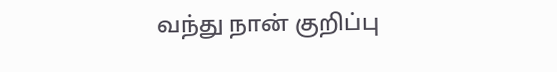வந்து நான் குறிப்பு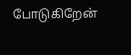போடுகிறேன்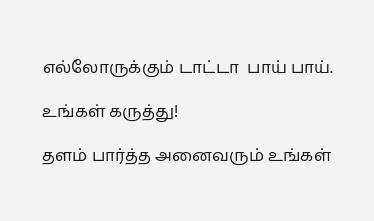எல்லோருக்கும் டாட்டா  பாய் பாய்.

உங்கள் கருத்து!

தளம் பார்த்த அனைவரும் உங்கள்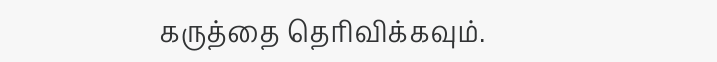கருத்தை தெரிவிக்கவும்.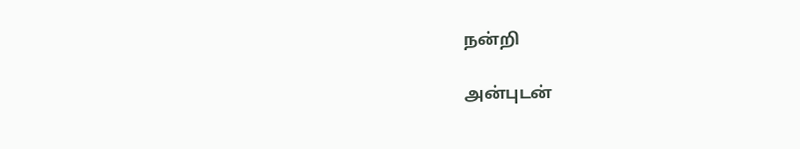நன்றி

அன்புடன்